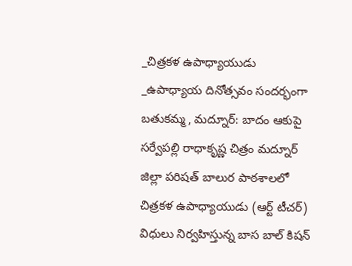_చిత్రకళ ఉపాధ్యాయుడు
_ఉపాధ్యాయ దినోత్సవం సందర్భంగా
బతుకమ్మ, మద్నూర్: బాదం ఆకుపై సర్వేపల్లి రాధాకృష్ణ చిత్రం మద్నూర్ జిల్లా పరిషత్ బాలుర పాఠశాలలో చిత్రకళ ఉపాధ్యాయుడు (ఆర్ట్ టీచర్) విధులు నిర్వహిస్తున్న బాస బాల్ కిషన్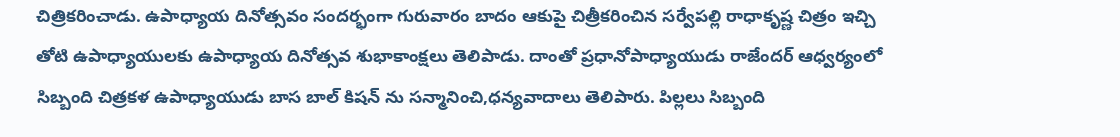చిత్రికరించాడు. ఉపాధ్యాయ దినోత్సవం సందర్భంగా గురువారం బాదం ఆకుపై చిత్రీకరించిన సర్వేపల్లి రాధాకృష్ణ చిత్రం ఇచ్చి తోటి ఉపాధ్యాయులకు ఉపాధ్యాయ దినోత్సవ శుభాకాంక్షలు తెలిపాడు. దాంతో ప్రధానోపాధ్యాయుడు రాజేందర్ ఆధ్వర్యంలో సిబ్బంది చిత్రకళ ఉపాధ్యాయుడు బాస బాల్ కిషన్ ను సన్మానించి,ధన్యవాదాలు తెలిపారు. పిల్లలు సిబ్బంది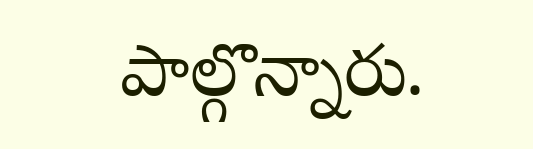పాల్గొన్నారు.